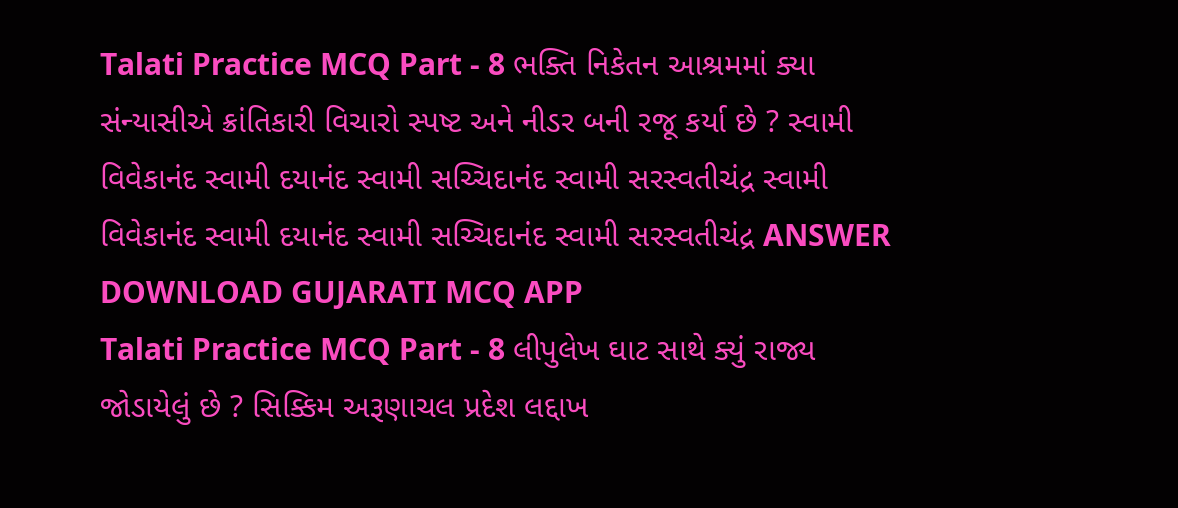Talati Practice MCQ Part - 8 ભક્તિ નિકેતન આશ્રમમાં ક્યા સંન્યાસીએ ક્રાંતિકારી વિચારો સ્પષ્ટ અને નીડર બની રજૂ કર્યા છે ? સ્વામી વિવેકાનંદ સ્વામી દયાનંદ સ્વામી સચ્ચિદાનંદ સ્વામી સરસ્વતીચંદ્ર સ્વામી વિવેકાનંદ સ્વામી દયાનંદ સ્વામી સચ્ચિદાનંદ સ્વામી સરસ્વતીચંદ્ર ANSWER DOWNLOAD GUJARATI MCQ APP
Talati Practice MCQ Part - 8 લીપુલેખ ઘાટ સાથે ક્યું રાજ્ય જોડાયેલું છે ? સિક્કિમ અરૂણાચલ પ્રદેશ લદ્દાખ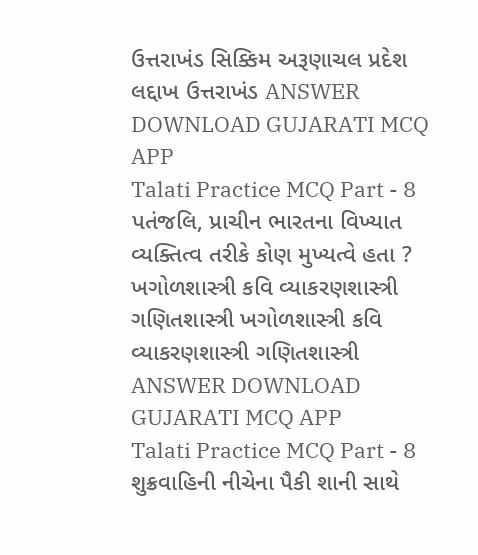ઉત્તરાખંડ સિક્કિમ અરૂણાચલ પ્રદેશ લદ્દાખ ઉત્તરાખંડ ANSWER DOWNLOAD GUJARATI MCQ APP
Talati Practice MCQ Part - 8 પતંજલિ, પ્રાચીન ભારતના વિખ્યાત વ્યક્તિત્વ તરીકે કોણ મુખ્યત્વે હતા ? ખગોળશાસ્ત્રી કવિ વ્યાકરણશાસ્ત્રી ગણિતશાસ્ત્રી ખગોળશાસ્ત્રી કવિ વ્યાકરણશાસ્ત્રી ગણિતશાસ્ત્રી ANSWER DOWNLOAD GUJARATI MCQ APP
Talati Practice MCQ Part - 8 શુક્રવાહિની નીચેના પૈકી શાની સાથે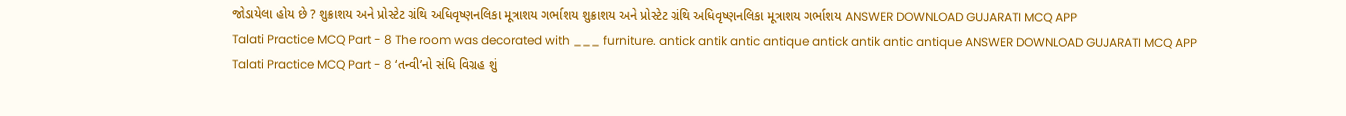જોડાયેલા હોય છે ? શુક્રાશય અને પ્રોસ્ટેટ ગ્રંથિ અધિવૃષ્ણનલિકા મૂત્રાશય ગર્ભાશય શુક્રાશય અને પ્રોસ્ટેટ ગ્રંથિ અધિવૃષ્ણનલિકા મૂત્રાશય ગર્ભાશય ANSWER DOWNLOAD GUJARATI MCQ APP
Talati Practice MCQ Part - 8 The room was decorated with ___ furniture. antick antik antic antique antick antik antic antique ANSWER DOWNLOAD GUJARATI MCQ APP
Talati Practice MCQ Part - 8 ‘તન્વી’નો સંધિ વિગ્રહ શું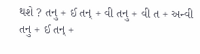થશે ? તનુ + ઈ તન્ + વી તનુ + વી ત + અન્વી તનુ + ઈ તન્ +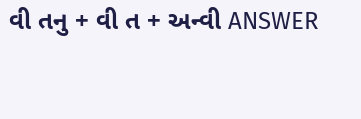વી તનુ + વી ત + અન્વી ANSWER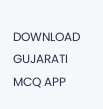DOWNLOAD GUJARATI MCQ APP